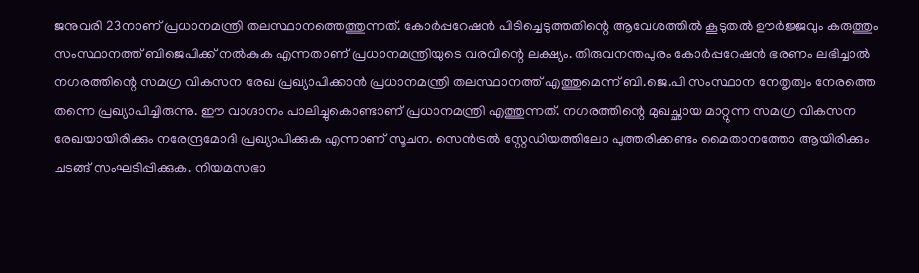ജനുവരി 23നാണ് പ്രധാനമന്ത്രി തലസ്ഥാനത്തെത്തുന്നത്. കോർപ്പറേഷൻ പിടിച്ചെടുത്തതിന്റെ ആവേശത്തിൽ കൂടുതൽ ഊർജ്ജവും കരുത്തും സംസ്ഥാനത്ത് ബിജെപിക്ക് നൽകുക എന്നതാണ് പ്രധാനമന്ത്രിയുടെ വരവിന്റെ ലക്ഷ്യം. തിരുവനന്തപുരം കോർപ്പറേഷൻ ഭരണം ലഭിച്ചാൽ നഗരത്തിന്റെ സമഗ്ര വികസന രേഖ പ്രഖ്യാപിക്കാൻ പ്രധാനമന്ത്രി തലസ്ഥാനത്ത് എത്തുമെന്ന് ബി.ജെ.പി സംസ്ഥാന നേതൃത്വം നേരത്തെ തന്നെ പ്രഖ്യാപിച്ചിരുന്നു. ഈ വാഗ്ദാനം പാലിച്ചുകൊണ്ടാണ് പ്രധാനമന്ത്രി എത്തുന്നത്. നഗരത്തിന്റെ മുഖച്ഛായ മാറ്റുന്ന സമഗ്ര വികസന രേഖയായിരിക്കും നരേന്ദ്രമോദി പ്രഖ്യാപിക്കുക എന്നാണ് സൂചന. സെൻട്രൽ സ്റ്റേഡിയത്തിലോ പുത്തരിക്കണ്ടം മൈതാനത്തോ ആയിരിക്കും ചടങ്ങ് സംഘടിപ്പിക്കുക. നിയമസഭാ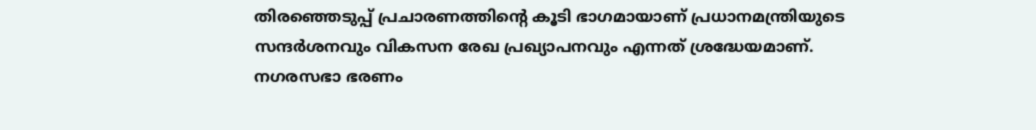തിരഞ്ഞെടുപ്പ് പ്രചാരണത്തിന്റെ കൂടി ഭാഗമായാണ് പ്രധാനമന്ത്രിയുടെ സന്ദർശനവും വികസന രേഖ പ്രഖ്യാപനവും എന്നത് ശ്രദ്ധേയമാണ്. നഗരസഭാ ഭരണം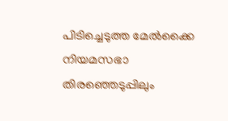പിടിച്ചെടുത്ത മേൽക്കൈ നിയമസഭാ തിരഞ്ഞെടുപ്പിലും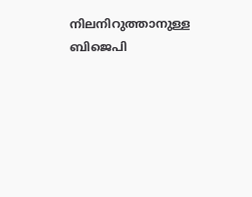നിലനിറുത്താനുള്ള ബിജെപി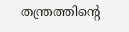തന്ത്രത്തിന്റെ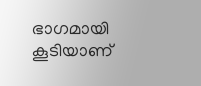ഭാഗമായി കൂടിയാണ്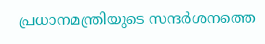പ്രധാനമന്ത്രിയുടെ സന്ദർശനത്തെ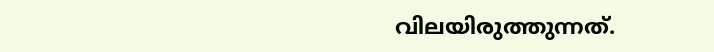വിലയിരുത്തുന്നത്.